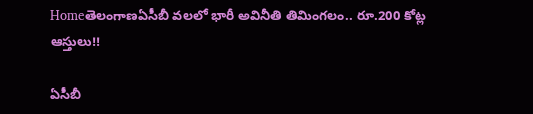Homeతెలంగాణఏసీబీ వలలో భారీ అవినీతి తిమింగలం.. రూ.200 కోట్ల ఆస్తులు!!

ఏసీబీ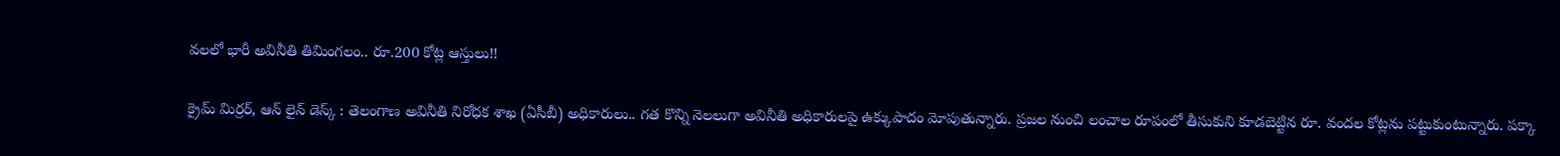వలలో భారీ అవినీతి తిమింగలం.. రూ.200 కోట్ల ఆస్తులు!!

క్రైమ్ మిర్రర్, ఆన్ లైన్ డెస్క్ : తెలంగాణ అవినీతి నిరోధక శాఖ (ఏసీబీ) అధికారులు.. గత కొన్ని నెలలుగా అవినీతి అధికారులపై ఉక్కుపాదం మోపుతున్నారు. ప్రజల నుంచి లంచాల రూపంలో తీసుకుని కూడబెట్టిన రూ. వందల కోట్లను పట్టుకుంటున్నారు. పక్కా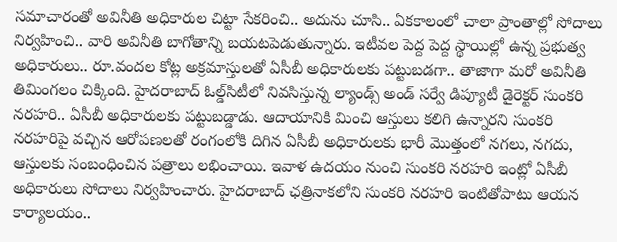సమాచారంతో అవినీతి అధికారుల చిట్టా సేకరించి.. అదును చూసి.. ఏకకాలంలో చాలా ప్రాంతాల్లో సోదాలు నిర్వహించి.. వారి అవినీతి బాగోతాన్ని బయటపెడుతున్నారు. ఇటీవల పెద్ద పెద్ద స్థాయిల్లో ఉన్న ప్రభుత్వ అధికారులు.. రూ.వందల కోట్ల అక్రమాస్తులతో ఏసీబీ అధికారులకు పట్టుబడగా.. తాజాగా మరో అవినీతి తిమింగలం చిక్కింది. హైదరాబాద్‌ ఓల్డ్‌సిటీలో నివసిస్తున్న ల్యాండ్స్‌ అండ్‌ సర్వే డిప్యూటీ డైరెక్టర్‌ సుంకరి నరహరి.. ఏసీబీ అధికారులకు పట్టుబడ్డాడు. ఆదాయానికి మించి ఆస్తులు కలిగి ఉన్నారని సుంకరి నరహరిపై వచ్చిన ఆరోపణలతో రంగంలోకి దిగిన ఏసీబీ అధికారులకు భారీ మొత్తంలో నగలు, నగదు, ఆస్తులకు సంబంధించిన పత్రాలు లభించాయి. ఇవాళ ఉదయం నుంచి సుంకరి నరహరి ఇంట్లో ఏసీబీ అధికారులు సోదాలు నిర్వహించారు. హైదరాబాద్ ఛత్రినాకలోని సుంకరి నరహరి ఇంటితోపాటు ఆయన కార్యాలయం..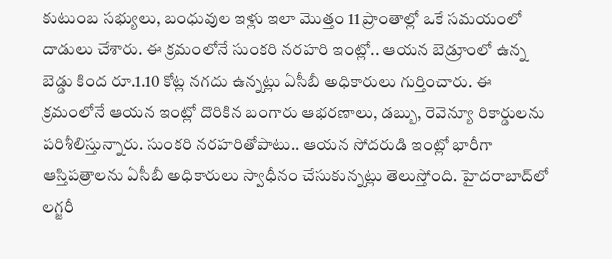కుటుంబ సభ్యులు, బంధువుల ఇళ్లు ఇలా మొత్తం 11 ప్రాంతాల్లో ఒకే సమయంలో దాడులు చేశారు. ఈ క్రమంలోనే సుంకరి నరహరి ఇంట్లో.. ఆయన బెడ్రూంలో ఉన్న బెడ్డు కింద రూ.1.10 కోట్ల నగదు ఉన్నట్లు ఏసీబీ అధికారులు గుర్తించారు. ఈ క్రమంలోనే ఆయన ఇంట్లో దొరికిన బంగారు ఆభరణాలు, డబ్బు, రెవెన్యూ రికార్డులను పరిశీలిస్తున్నారు. సుంకరి నరహరితోపాటు.. ఆయన సోదరుడి ఇంట్లో భారీగా ఆస్తిపత్రాలను ఏసీబీ అధికారులు స్వాధీనం చేసుకున్నట్లు తెలుస్తోంది. హైదరాబాద్‌లో లగ్జరీ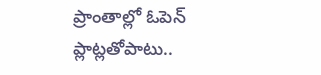ప్రాంతాల్లో ఓపెన్‌ ప్లాట్లతోపాటు..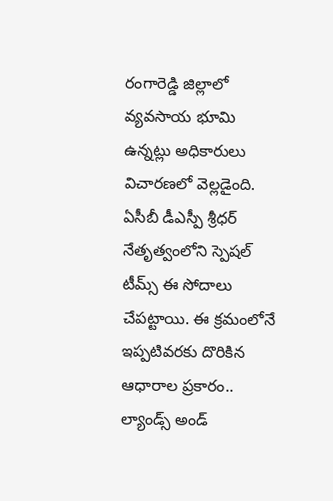రంగారెడ్డి జిల్లాలో వ్యవసాయ భూమి ఉన్నట్లు అధికారులు విచారణలో వెల్లడైంది. ఏసీబీ డీఎస్పీ శ్రీధర్‌ నేతృత్వంలోని స్పెషల్ టీమ్స్ ఈ సోదాలు చేపట్టాయి. ఈ క్రమంలోనే ఇప్పటివరకు దొరికిన ఆధారాల ప్రకారం.. ల్యాండ్స్‌ అండ్‌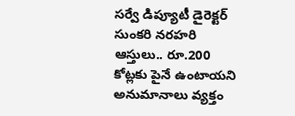సర్వే డిప్యూటీ డైరెక్టర్‌ సుంకరి నరహరి ఆస్తులు.. రూ.200 కోట్లకు పైనే ఉంటాయని అనుమానాలు వ్యక్తం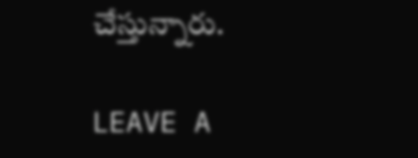చేస్తున్నారు.

LEAVE A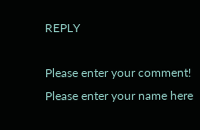REPLY

Please enter your comment!
Please enter your name here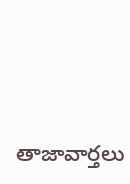తాజావార్తలు